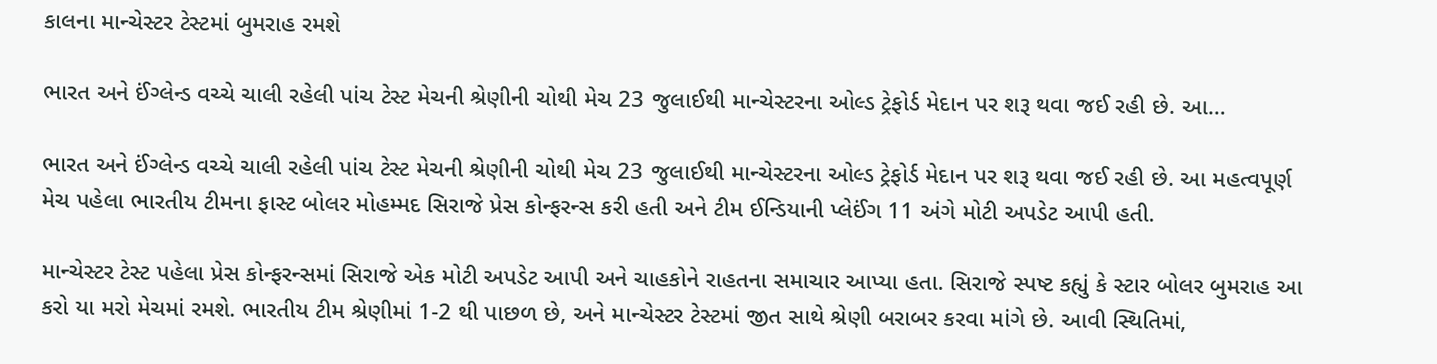કાલના માન્ચેસ્ટર ટેસ્ટમાં બુમરાહ રમશે

ભારત અને ઈંગ્લેન્ડ વચ્ચે ચાલી રહેલી પાંચ ટેસ્ટ મેચની શ્રેણીની ચોથી મેચ 23 જુલાઈથી માન્ચેસ્ટરના ઓલ્ડ ટ્રેફોર્ડ મેદાન પર શરૂ થવા જઈ રહી છે. આ…

ભારત અને ઈંગ્લેન્ડ વચ્ચે ચાલી રહેલી પાંચ ટેસ્ટ મેચની શ્રેણીની ચોથી મેચ 23 જુલાઈથી માન્ચેસ્ટરના ઓલ્ડ ટ્રેફોર્ડ મેદાન પર શરૂ થવા જઈ રહી છે. આ મહત્વપૂર્ણ મેચ પહેલા ભારતીય ટીમના ફાસ્ટ બોલર મોહમ્મદ સિરાજે પ્રેસ કોન્ફરન્સ કરી હતી અને ટીમ ઈન્ડિયાની પ્લેઈંગ 11 અંગે મોટી અપડેટ આપી હતી.

માન્ચેસ્ટર ટેસ્ટ પહેલા પ્રેસ કોન્ફરન્સમાં સિરાજે એક મોટી અપડેટ આપી અને ચાહકોને રાહતના સમાચાર આપ્યા હતા. સિરાજે સ્પષ્ટ કહ્યું કે સ્ટાર બોલર બુમરાહ આ કરો યા મરો મેચમાં રમશે. ભારતીય ટીમ શ્રેણીમાં 1-2 થી પાછળ છે, અને માન્ચેસ્ટર ટેસ્ટમાં જીત સાથે શ્રેણી બરાબર કરવા માંગે છે. આવી સ્થિતિમાં,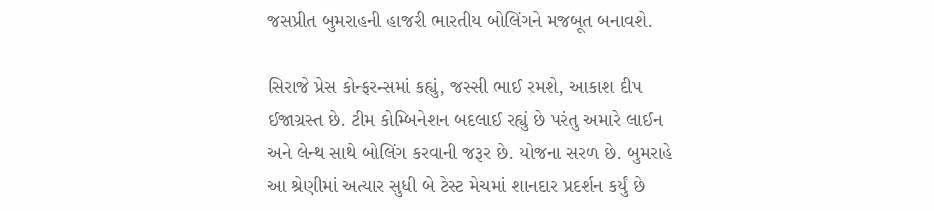જસપ્રીત બુમરાહની હાજરી ભારતીય બોલિંગને મજબૂત બનાવશે.

સિરાજે પ્રેસ કોન્ફરન્સમાં કહ્યું, જસ્સી ભાઈ રમશે, આકાશ દીપ ઈજાગ્રસ્ત છે. ટીમ કોમ્બિનેશન બદલાઈ રહ્યું છે પરંતુ અમારે લાઈન અને લેન્થ સાથે બોલિંગ કરવાની જરૂર છે. યોજના સરળ છે. બુમરાહે આ શ્રેણીમાં અત્યાર સુધી બે ટેસ્ટ મેચમાં શાનદાર પ્રદર્શન કર્યું છે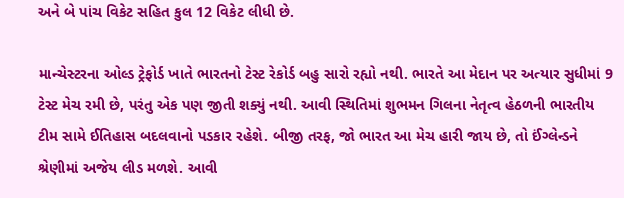અને બે પાંચ વિકેટ સહિત કુલ 12 વિકેટ લીધી છે.

માન્ચેસ્ટરના ઓલ્ડ ટ્રેફોર્ડ ખાતે ભારતનો ટેસ્ટ રેકોર્ડ બહુ સારો રહ્યો નથી. ભારતે આ મેદાન પર અત્યાર સુધીમાં 9 ટેસ્ટ મેચ રમી છે, પરંતુ એક પણ જીતી શક્યું નથી. આવી સ્થિતિમાં શુભમન ગિલના નેતૃત્વ હેઠળની ભારતીય ટીમ સામે ઈતિહાસ બદલવાનો પડકાર રહેશે. બીજી તરફ, જો ભારત આ મેચ હારી જાય છે, તો ઈંગ્લેન્ડને શ્રેણીમાં અજેય લીડ મળશે. આવી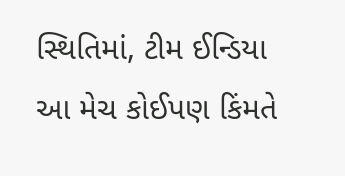સ્થિતિમાં, ટીમ ઈન્ડિયા આ મેચ કોઈપણ કિંમતે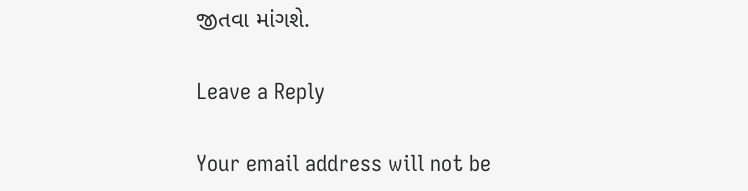જીતવા માંગશે.

Leave a Reply

Your email address will not be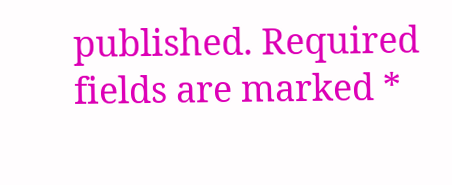published. Required fields are marked *